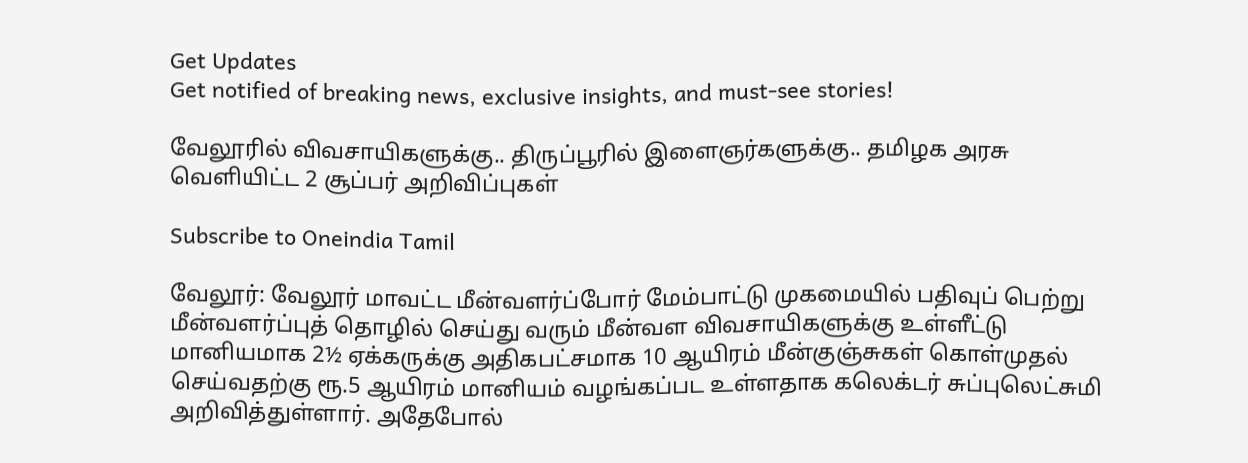Get Updates
Get notified of breaking news, exclusive insights, and must-see stories!

வேலூரில் விவசாயிகளுக்கு.. திருப்பூரில் இளைஞர்களுக்கு.. தமிழக அரசு வெளியிட்ட 2 சூப்பர் அறிவிப்புகள்

Subscribe to Oneindia Tamil

வேலூர்: வேலூர் மாவட்ட மீன்வளர்ப்போர் மேம்பாட்டு முகமையில் பதிவுப் பெற்று மீன்வளர்ப்புத் தொழில் செய்து வரும் மீன்வள விவசாயிகளுக்கு உள்ளீட்டு மானியமாக 2½ ஏக்கருக்கு அதிகபட்சமாக 10 ஆயிரம் மீன்குஞ்சுகள் கொள்முதல் செய்வதற்கு ரூ.5 ஆயிரம் மானியம் வழங்கப்பட உள்ளதாக கலெக்டர் சுப்புலெட்சுமி அறிவித்துள்ளார். அதேபோல்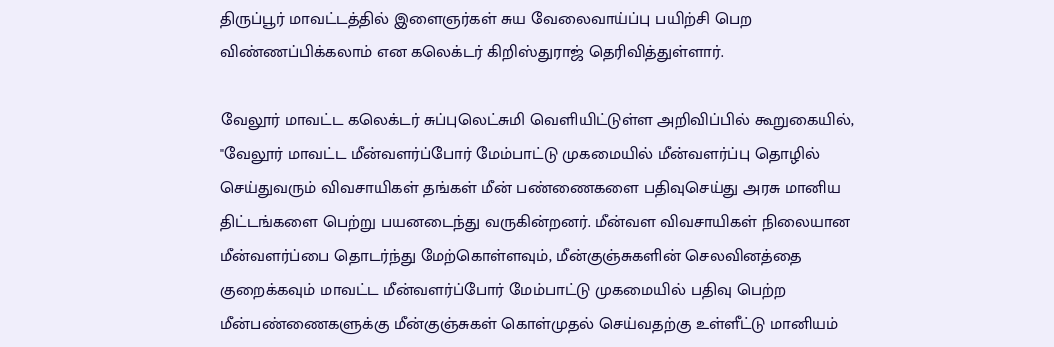திருப்பூர் மாவட்டத்தில் இளைஞர்கள் சுய வேலைவாய்ப்பு பயிற்சி பெற விண்ணப்பிக்கலாம் என கலெக்டர் கிறிஸ்துராஜ் தெரிவித்துள்ளார்.

வேலூர் மாவட்ட கலெக்டர் சுப்புலெட்சுமி வெளியிட்டுள்ள அறிவிப்பில் கூறுகையில், "வேலூர் மாவட்ட மீன்வளர்ப்போர் மேம்பாட்டு முகமையில் மீன்வளர்ப்பு தொழில் செய்துவரும் விவசாயிகள் தங்கள் மீன் பண்ணைகளை பதிவுசெய்து அரசு மானிய திட்டங்களை பெற்று பயனடைந்து வருகின்றனர். மீன்வள விவசாயிகள் நிலையான மீன்வளர்ப்பை தொடர்ந்து மேற்கொள்ளவும், மீன்குஞ்சுகளின் செலவினத்தை குறைக்கவும் மாவட்ட மீன்வளர்ப்போர் மேம்பாட்டு முகமையில் பதிவு பெற்ற மீன்பண்ணைகளுக்கு மீன்குஞ்சுகள் கொள்முதல் செய்வதற்கு உள்ளீட்டு மானியம்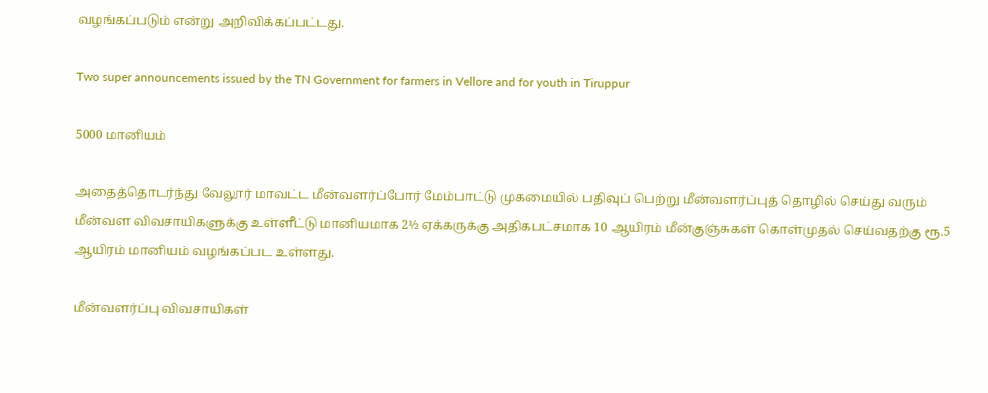வழங்கப்படும் என்று அறிவிக்கப்பட்டது.

Two super announcements issued by the TN Government for farmers in Vellore and for youth in Tiruppur

5000 மானியம்

அதைத்தொடர்ந்து வேலூர் மாவட்ட மீன்வளர்ப்போர் மேம்பாட்டு முகமையில் பதிவுப் பெற்று மீன்வளர்ப்புத் தொழில் செய்து வரும் மீன்வள விவசாயிகளுக்கு உள்ளீட்டு மானியமாக 2½ ஏக்கருக்கு அதிகபட்சமாக 10 ஆயிரம் மீன்குஞ்சுகள் கொள்முதல் செய்வதற்கு ரூ.5 ஆயிரம் மானியம் வழங்கப்பட உள்ளது.

மீன்வளர்ப்பு விவசாயிகள்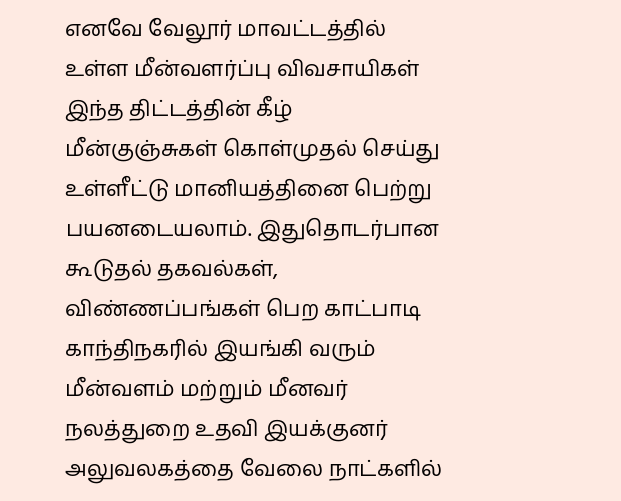எனவே வேலூர் மாவட்டத்தில் உள்ள மீன்வளர்ப்பு விவசாயிகள் இந்த திட்டத்தின் கீழ் மீன்குஞ்சுகள் கொள்முதல் செய்து உள்ளீட்டு மானியத்தினை பெற்று பயனடையலாம். இதுதொடர்பான கூடுதல் தகவல்கள், விண்ணப்பங்கள் பெற காட்பாடி காந்திநகரில் இயங்கி வரும் மீன்வளம் மற்றும் மீனவர் நலத்துறை உதவி இயக்குனர் அலுவலகத்தை வேலை நாட்களில்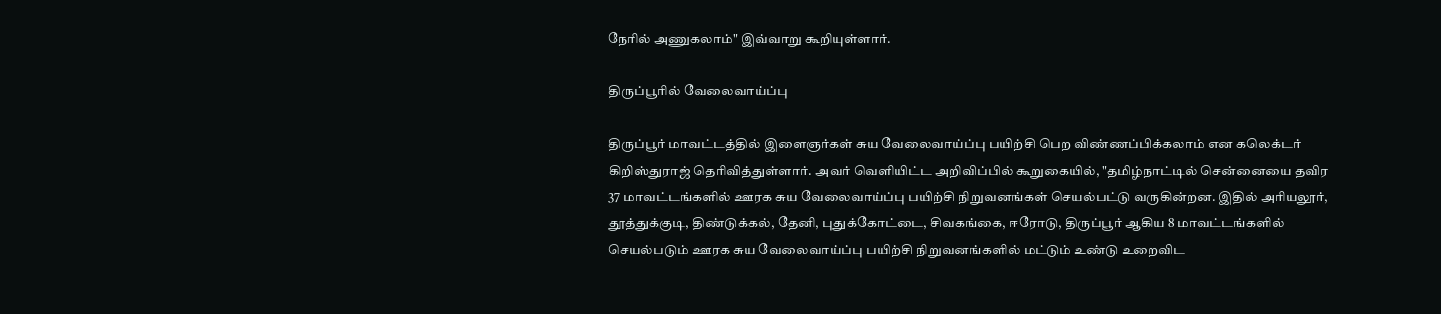நேரில் அணுகலாம்" இவ்வாறு கூறியுள்ளார்.

திருப்பூரில் வேலைவாய்ப்பு

திருப்பூர் மாவட்டத்தில் இளைஞர்கள் சுய வேலைவாய்ப்பு பயிற்சி பெற விண்ணப்பிக்கலாம் என கலெக்டர் கிறிஸ்துராஜ் தெரிவித்துள்ளார். அவர் வெளியிட்ட அறிவிப்பில் கூறுகையில், "தமிழ்நாட்டில் சென்னையை தவிர 37 மாவட்டங்களில் ஊரக சுய வேலைவாய்ப்பு பயிற்சி நிறுவனங்கள் செயல்பட்டு வருகின்றன. இதில் அரியலூர், தூத்துக்குடி, திண்டுக்கல், தேனி, புதுக்கோட்டை, சிவகங்கை, ஈரோடு, திருப்பூர் ஆகிய 8 மாவட்டங்களில் செயல்படும் ஊரக சுய வேலைவாய்ப்பு பயிற்சி நிறுவனங்களில் மட்டும் உண்டு உறைவிட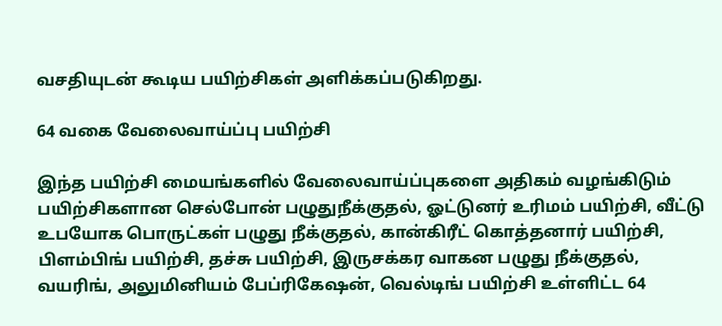வசதியுடன் கூடிய பயிற்சிகள் அளிக்கப்படுகிறது.

64 வகை வேலைவாய்ப்பு பயிற்சி

இந்த பயிற்சி மையங்களில் வேலைவாய்ப்புகளை அதிகம் வழங்கிடும் பயிற்சிகளான செல்போன் பழுதுநீக்குதல், ஓட்டுனர் உரிமம் பயிற்சி, வீட்டு உபயோக பொருட்கள் பழுது நீக்குதல், கான்கிரீட் கொத்தனார் பயிற்சி, பிளம்பிங் பயிற்சி, தச்சு பயிற்சி, இருசக்கர வாகன பழுது நீக்குதல், வயரிங், அலுமினியம் பேப்ரிகேஷன், வெல்டிங் பயிற்சி உள்ளிட்ட 64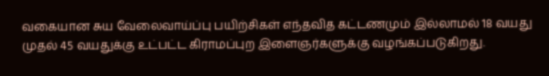வகையான சுய வேலைவாய்ப்பு பயிற்சிகள் எந்தவித கட்டணமும் இல்லாமல் 18 வயது முதல் 45 வயதுக்கு உட்பட்ட கிராமப்புற இளைஞர்களுக்கு வழங்கப்படுகிறது.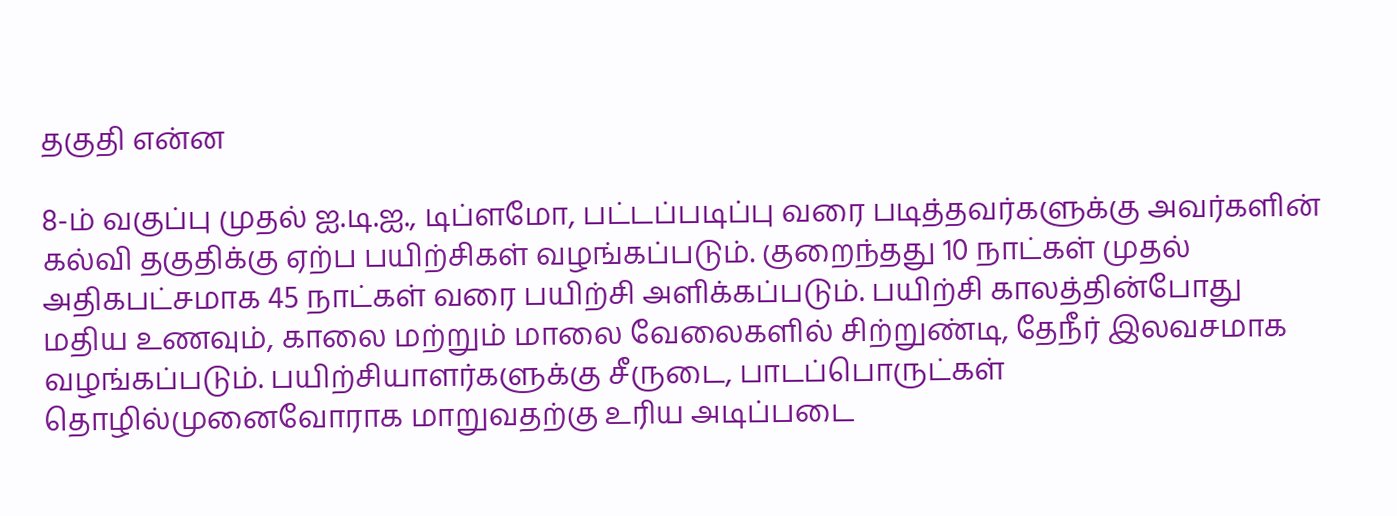தகுதி என்ன

8-ம் வகுப்பு முதல் ஐ.டி.ஐ., டிப்ளமோ, பட்டப்படிப்பு வரை படித்தவர்களுக்கு அவர்களின் கல்வி தகுதிக்கு ஏற்ப பயிற்சிகள் வழங்கப்படும். குறைந்தது 10 நாட்கள் முதல் அதிகபட்சமாக 45 நாட்கள் வரை பயிற்சி அளிக்கப்படும். பயிற்சி காலத்தின்போது மதிய உணவும், காலை மற்றும் மாலை வேலைகளில் சிற்றுண்டி, தேநீர் இலவசமாக வழங்கப்படும். பயிற்சியாளர்களுக்கு சீருடை, பாடப்பொருட்கள் தொழில்முனைவோராக மாறுவதற்கு உரிய அடிப்படை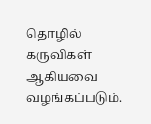தொழில் கருவிகள் ஆகியவை வழங்கப்படும்.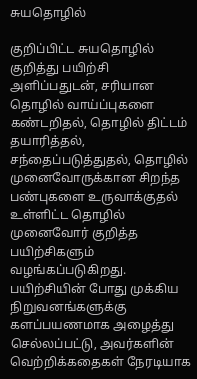சுயதொழில்

குறிப்பிட்ட சுயதொழில் குறித்து பயிற்சி அளிப்பதுடன், சரியான தொழில் வாய்ப்புகளை கண்டறிதல், தொழில் திட்டம் தயாரித்தல், சந்தைப்படுத்துதல், தொழில் முனைவோருக்கான சிறந்த பண்புகளை உருவாக்குதல் உள்ளிட்ட தொழில் முனைவோர் குறித்த பயிற்சிகளும் வழங்கப்படுகிறது. பயிற்சியின் போது முக்கிய நிறுவனங்களுக்கு களப்பயணமாக அழைத்து செல்லப்பட்டு, அவர்களின் வெற்றிக்கதைகள் நேரடியாக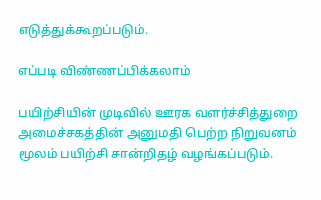எடுத்துக்கூறப்படும்.

எப்படி விண்ணப்பிக்கலாம்

பயிற்சியின் முடிவில் ஊரக வளர்ச்சித்துறை அமைச்சகத்தின் அனுமதி பெற்ற நிறுவனம் மூலம் பயிற்சி சான்றிதழ் வழங்கப்படும்.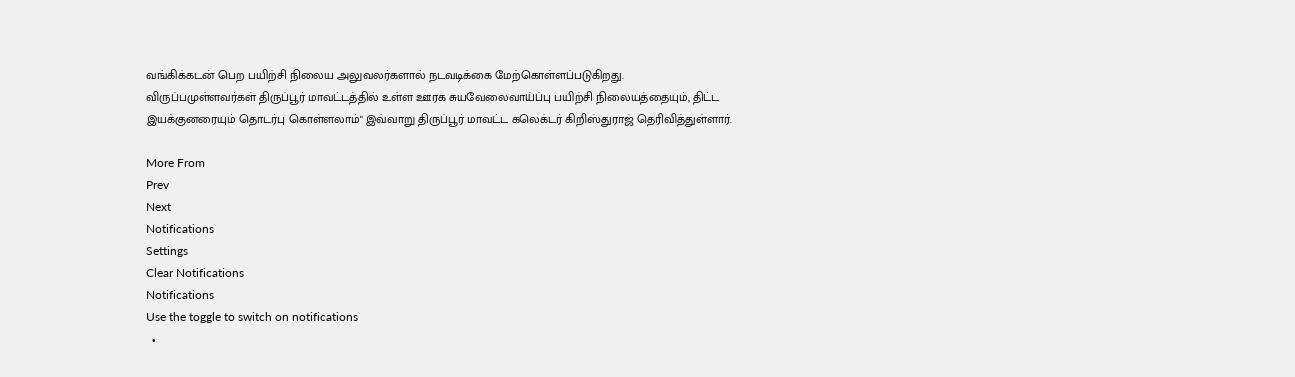வங்கிக்கடன் பெற பயிற்சி நிலைய அலுவலர்களால் நடவடிக்கை மேற்கொள்ளப்படுகிறது. விருப்பமுள்ளவர்கள் திருப்பூர் மாவட்டத்தில் உள்ள ஊரக சுயவேலைவாய்ப்பு பயிற்சி நிலையத்தையும், திட்ட இயக்குனரையும் தொடர்பு கொள்ளலாம்" இவ்வாறு திருப்பூர் மாவட்ட கலெக்டர் கிறிஸ்துராஜ் தெரிவித்துள்ளார்.

More From
Prev
Next
Notifications
Settings
Clear Notifications
Notifications
Use the toggle to switch on notifications
  •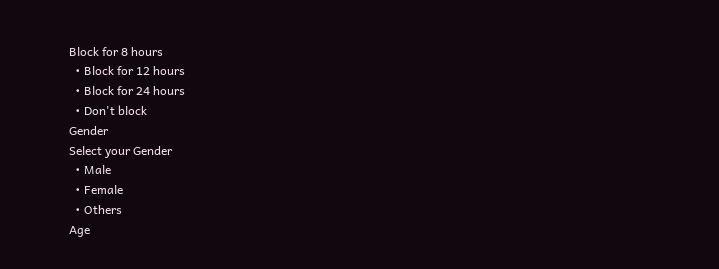Block for 8 hours
  • Block for 12 hours
  • Block for 24 hours
  • Don't block
Gender
Select your Gender
  • Male
  • Female
  • Others
Age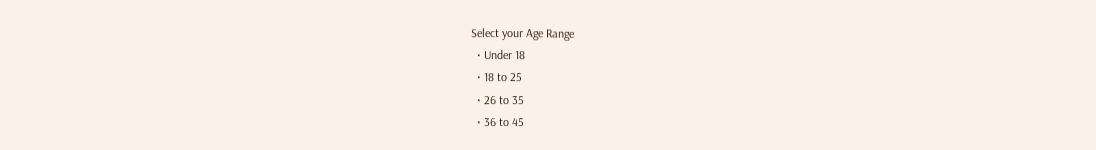Select your Age Range
  • Under 18
  • 18 to 25
  • 26 to 35
  • 36 to 45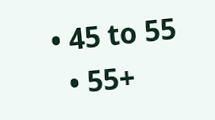• 45 to 55
  • 55+